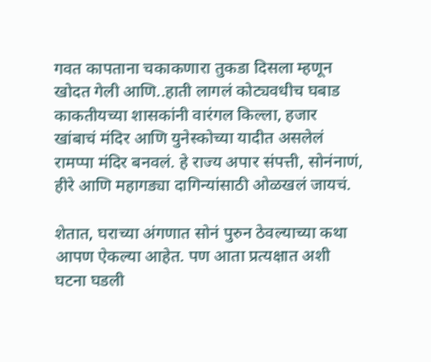गवत कापताना चकाकणारा तुकडा दिसला म्हणून खोदत गेली आणि..हाती लागलं कोट्यवधीच घबाड
काकतीयच्या शासकांनी वारंगल किल्ला, हजार खांबाचं मंदिर आणि युनेस्कोच्या यादीत असलेलं रामप्पा मंदिर बनवलं. हे राज्य अपार संपत्ती, सोनंनाणं, हीरे आणि महागड्या दागिन्यांसाठी ओळखलं जायचं.

शेतात, घराच्या अंगणात सोनं पुरुन ठेवल्याच्या कथा आपण ऐकल्या आहेत. पण आता प्रत्यक्षात अशी घटना घडली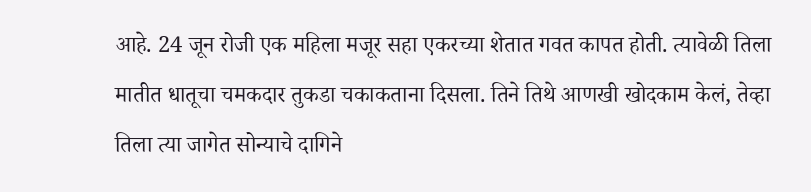आहे. 24 जून रोजी एक महिला मजूर सहा एकरच्या शेतात गवत कापत होती. त्यावेळी तिला मातीत धातूचा चमकदार तुकडा चकाकताना दिसला. तिने तिथे आणखी खोदकाम केलं, तेव्हा तिला त्या जागेत सोन्याचे दागिने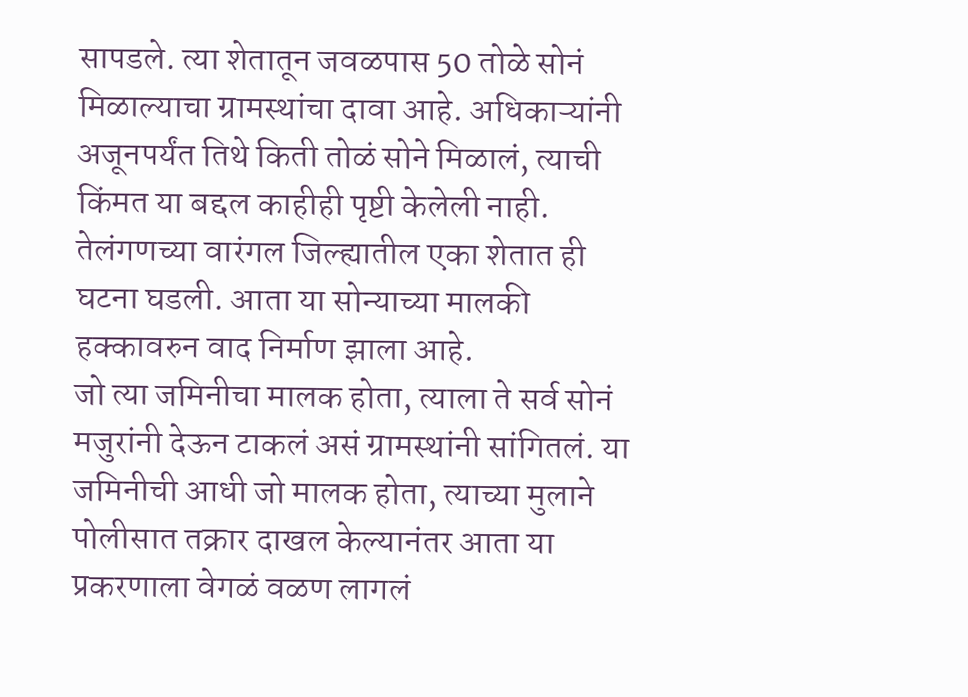सापडले. त्या शेतातून जवळपास 50 तोळे सोनं मिळाल्याचा ग्रामस्थांचा दावा आहे. अधिकाऱ्यांनी अजूनपर्यंत तिथे किती तोळं सोने मिळालं, त्याची किंमत या बद्दल काहीही पृष्टी केलेली नाही. तेलंगणच्या वारंगल जिल्ह्यातील एका शेतात ही घटना घडली. आता या सोन्याच्या मालकी हक्कावरुन वाद निर्माण झाला आहे.
जो त्या जमिनीचा मालक होता, त्याला ते सर्व सोनं मजुरांनी देऊन टाकलं असं ग्रामस्थांनी सांगितलं. या जमिनीची आधी जो मालक होता, त्याच्या मुलाने पोलीसात तक्रार दाखल केल्यानंतर आता या प्रकरणाला वेगळं वळण लागलं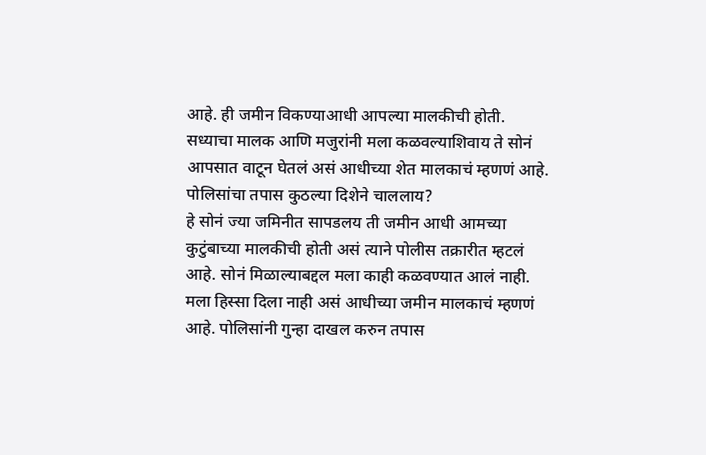आहे. ही जमीन विकण्याआधी आपल्या मालकीची होती. सध्याचा मालक आणि मजुरांनी मला कळवल्याशिवाय ते सोनं आपसात वाटून घेतलं असं आधीच्या शेत मालकाचं म्हणणं आहे.
पोलिसांचा तपास कुठल्या दिशेने चाललाय?
हे सोनं ज्या जमिनीत सापडलय ती जमीन आधी आमच्या कुटुंबाच्या मालकीची होती असं त्याने पोलीस तक्रारीत म्हटलं आहे. सोनं मिळाल्याबद्दल मला काही कळवण्यात आलं नाही. मला हिस्सा दिला नाही असं आधीच्या जमीन मालकाचं म्हणणं आहे. पोलिसांनी गुन्हा दाखल करुन तपास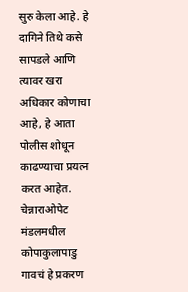सुरु केला आहे. हे दागिने तिथे कसे सापडले आणि त्यावर खरा अधिकार कोणाचा आहे, हे आता पोलीस शोधून काढण्याचा प्रयत्न करत आहेत. चेन्नाराओपेट मंडलमधील कोपाकुलापाडु गावचं हे प्रकरण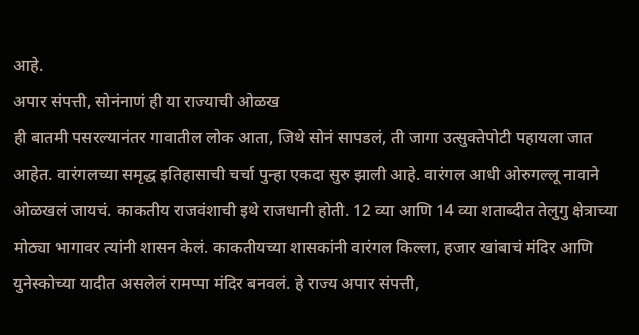आहे.
अपार संपत्ती, सोनंनाणं ही या राज्याची ओळख
ही बातमी पसरल्यानंतर गावातील लोक आता, जिथे सोनं सापडलं, ती जागा उत्सुक्तेपोटी पहायला जात आहेत. वारंगलच्या समृद्ध इतिहासाची चर्चा पुन्हा एकदा सुरु झाली आहे. वारंगल आधी ओरुगल्लू नावाने ओळखलं जायचं. काकतीय राजवंशाची इथे राजधानी होती. 12 व्या आणि 14 व्या शताब्दीत तेलुगु क्षेत्राच्या मोठ्या भागावर त्यांनी शासन केलं. काकतीयच्या शासकांनी वारंगल किल्ला, हजार खांबाचं मंदिर आणि युनेस्कोच्या यादीत असलेलं रामप्पा मंदिर बनवलं. हे राज्य अपार संपत्ती,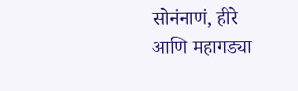सोनंनाणं, हीरे आणि महागड्या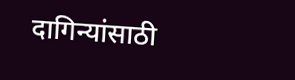दागिन्यांसाठी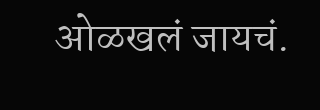ओळखलं जायचं.